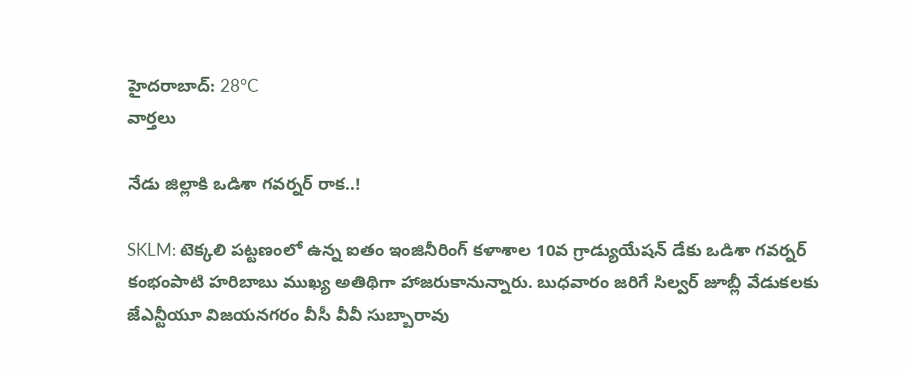హైదరాబాద్: 28°C
వార్తలు

నేడు జిల్లాకి ఒడిశా గవర్నర్ రాక..!

SKLM: టెక్కలి పట్టణంలో ఉన్న ఐతం ఇంజినీరింగ్ కళాశాల 10వ గ్రాడ్యుయేషన్ డేకు ఒడిశా గవర్నర్ కంభంపాటి హరిబాబు ముఖ్య అతిథిగా హాజరుకానున్నారు. బుధవారం జరిగే సిల్వర్ జూబ్లీ వేడుకలకు జేఎన్టీయూ విజయనగరం వీసీ వీవీ సుబ్బారావు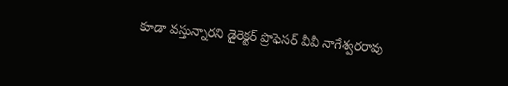కూడా వస్తున్నారని డైరెక్టర్ ప్రొఫెసర్ వీవీ నాగేశ్వరరావు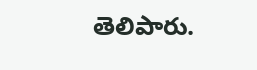తెలిపారు.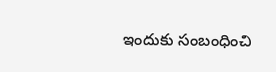ఇందుకు సంబంధించి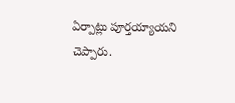ఏర్పాట్లు పూర్తయ్యాయని చెప్పారు.